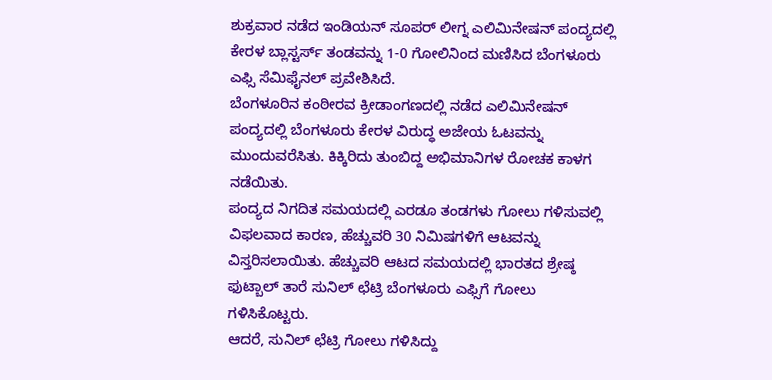ಶುಕ್ರವಾರ ನಡೆದ ಇಂಡಿಯನ್ ಸೂಪರ್ ಲೀಗ್ನ ಎಲಿಮಿನೇಷನ್ ಪಂದ್ಯದಲ್ಲಿ ಕೇರಳ ಬ್ಲಾಸ್ಟರ್ಸ್ ತಂಡವನ್ನು 1-0 ಗೋಲಿನಿಂದ ಮಣಿಸಿದ ಬೆಂಗಳೂರು ಎಫ್ಸಿ ಸೆಮಿಫೈನಲ್ ಪ್ರವೇಶಿಸಿದೆ.
ಬೆಂಗಳೂರಿನ ಕಂಠೀರವ ಕ್ರೀಡಾಂಗಣದಲ್ಲಿ ನಡೆದ ಎಲಿಮಿನೇಷನ್ ಪಂದ್ಯದಲ್ಲಿ ಬೆಂಗಳೂರು ಕೇರಳ ವಿರುದ್ಧ ಅಜೇಯ ಓಟವನ್ನು ಮುಂದುವರೆಸಿತು. ಕಿಕ್ಕಿರಿದು ತುಂಬಿದ್ದ ಅಭಿಮಾನಿಗಳ ರೋಚಕ ಕಾಳಗ ನಡೆಯಿತು.
ಪಂದ್ಯದ ನಿಗದಿತ ಸಮಯದಲ್ಲಿ ಎರಡೂ ತಂಡಗಳು ಗೋಲು ಗಳಿಸುವಲ್ಲಿ ವಿಫಲವಾದ ಕಾರಣ, ಹೆಚ್ಚುವರಿ 30 ನಿಮಿಷಗಳಿಗೆ ಆಟವನ್ನು ವಿಸ್ತರಿಸಲಾಯಿತು. ಹೆಚ್ಚುವರಿ ಆಟದ ಸಮಯದಲ್ಲಿ ಭಾರತದ ಶ್ರೇಷ್ಠ ಫುಟ್ಬಾಲ್ ತಾರೆ ಸುನಿಲ್ ಛೆಟ್ರಿ ಬೆಂಗಳೂರು ಎಫ್ಸಿಗೆ ಗೋಲು ಗಳಿಸಿಕೊಟ್ಟರು.
ಆದರೆ, ಸುನಿಲ್ ಛೆಟ್ರಿ ಗೋಲು ಗಳಿಸಿದ್ದು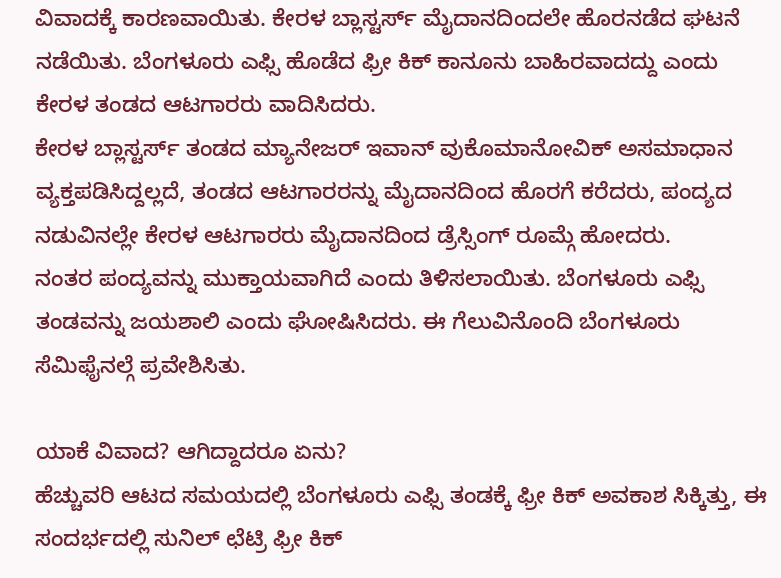ವಿವಾದಕ್ಕೆ ಕಾರಣವಾಯಿತು. ಕೇರಳ ಬ್ಲಾಸ್ಟರ್ಸ್ ಮೈದಾನದಿಂದಲೇ ಹೊರನಡೆದ ಘಟನೆ ನಡೆಯಿತು. ಬೆಂಗಳೂರು ಎಫ್ಸಿ ಹೊಡೆದ ಫ್ರೀ ಕಿಕ್ ಕಾನೂನು ಬಾಹಿರವಾದದ್ದು ಎಂದು ಕೇರಳ ತಂಡದ ಆಟಗಾರರು ವಾದಿಸಿದರು.
ಕೇರಳ ಬ್ಲಾಸ್ಟರ್ಸ್ ತಂಡದ ಮ್ಯಾನೇಜರ್ ಇವಾನ್ ವುಕೊಮಾನೋವಿಕ್ ಅಸಮಾಧಾನ ವ್ಯಕ್ತಪಡಿಸಿದ್ದಲ್ಲದೆ, ತಂಡದ ಆಟಗಾರರನ್ನು ಮೈದಾನದಿಂದ ಹೊರಗೆ ಕರೆದರು, ಪಂದ್ಯದ ನಡುವಿನಲ್ಲೇ ಕೇರಳ ಆಟಗಾರರು ಮೈದಾನದಿಂದ ಡ್ರೆಸ್ಸಿಂಗ್ ರೂಮ್ಗೆ ಹೋದರು.
ನಂತರ ಪಂದ್ಯವನ್ನು ಮುಕ್ತಾಯವಾಗಿದೆ ಎಂದು ತಿಳಿಸಲಾಯಿತು. ಬೆಂಗಳೂರು ಎಫ್ಸಿ ತಂಡವನ್ನು ಜಯಶಾಲಿ ಎಂದು ಘೋಷಿಸಿದರು. ಈ ಗೆಲುವಿನೊಂದಿ ಬೆಂಗಳೂರು ಸೆಮಿಫೈನಲ್ಗೆ ಪ್ರವೇಶಿಸಿತು.

ಯಾಕೆ ವಿವಾದ? ಆಗಿದ್ದಾದರೂ ಏನು?
ಹೆಚ್ಚುವರಿ ಆಟದ ಸಮಯದಲ್ಲಿ ಬೆಂಗಳೂರು ಎಫ್ಸಿ ತಂಡಕ್ಕೆ ಫ್ರೀ ಕಿಕ್ ಅವಕಾಶ ಸಿಕ್ಕಿತ್ತು, ಈ ಸಂದರ್ಭದಲ್ಲಿ ಸುನಿಲ್ ಛೆಟ್ರಿ ಫ್ರೀ ಕಿಕ್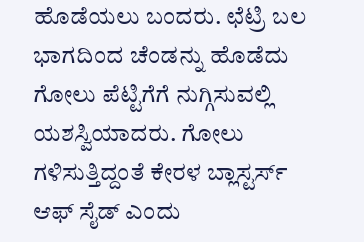ಹೊಡೆಯಲು ಬಂದರು. ಛೆಟ್ರಿ ಬಲ ಭಾಗದಿಂದ ಚೆಂಡನ್ನು ಹೊಡೆದು ಗೋಲು ಪೆಟ್ಟಿಗೆಗೆ ನುಗ್ಗಿಸುವಲ್ಲಿ ಯಶಸ್ವಿಯಾದರು. ಗೋಲು ಗಳಿಸುತ್ತಿದ್ದಂತೆ ಕೇರಳ ಬ್ಲಾಸ್ಟರ್ಸ್ ಆಫ್ ಸೈಡ್ ಎಂದು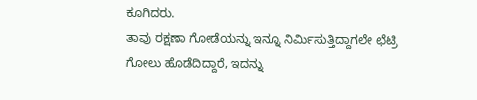ಕೂಗಿದರು.
ತಾವು ರಕ್ಷಣಾ ಗೋಡೆಯನ್ನು ಇನ್ನೂ ನಿರ್ಮಿಸುತ್ತಿದ್ದಾಗಲೇ ಛೆಟ್ರಿ ಗೋಲು ಹೊಡೆದಿದ್ದಾರೆ, ಇದನ್ನು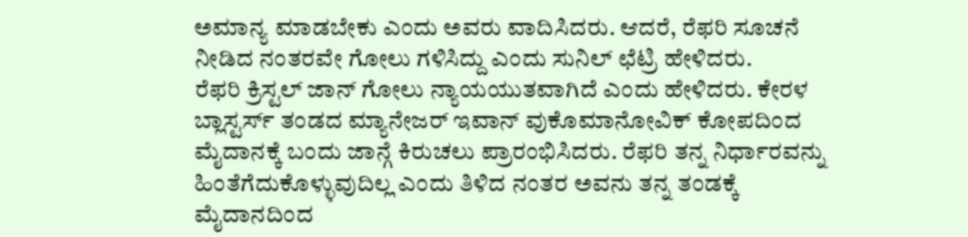ಅಮಾನ್ಯ ಮಾಡಬೇಕು ಎಂದು ಅವರು ವಾದಿಸಿದರು. ಆದರೆ, ರೆಫರಿ ಸೂಚನೆ ನೀಡಿದ ನಂತರವೇ ಗೋಲು ಗಳಿಸಿದ್ದು ಎಂದು ಸುನಿಲ್ ಛೆಟ್ರಿ ಹೇಳಿದರು.
ರೆಫರಿ ಕ್ರಿಸ್ಟಲ್ ಜಾನ್ ಗೋಲು ನ್ಯಾಯಯುತವಾಗಿದೆ ಎಂದು ಹೇಳಿದರು. ಕೇರಳ ಬ್ಲಾಸ್ಟರ್ಸ್ ತಂಡದ ಮ್ಯಾನೇಜರ್ ಇವಾನ್ ವುಕೊಮಾನೋವಿಕ್ ಕೋಪದಿಂದ ಮೈದಾನಕ್ಕೆ ಬಂದು ಜಾನ್ಗೆ ಕಿರುಚಲು ಪ್ರಾರಂಭಿಸಿದರು. ರೆಫರಿ ತನ್ನ ನಿರ್ಧಾರವನ್ನು ಹಿಂತೆಗೆದುಕೊಳ್ಳುವುದಿಲ್ಲ ಎಂದು ತಿಳಿದ ನಂತರ ಅವನು ತನ್ನ ತಂಡಕ್ಕೆ ಮೈದಾನದಿಂದ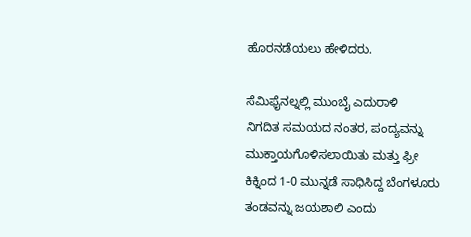ಹೊರನಡೆಯಲು ಹೇಳಿದರು.

ಸೆಮಿಫೈನಲ್ನಲ್ಲಿ ಮುಂಬೈ ಎದುರಾಳಿ
ನಿಗದಿತ ಸಮಯದ ನಂತರ, ಪಂದ್ಯವನ್ನು ಮುಕ್ತಾಯಗೊಳಿಸಲಾಯಿತು ಮತ್ತು ಫ್ರೀ ಕಿಕ್ನಿಂದ 1-0 ಮುನ್ನಡೆ ಸಾಧಿಸಿದ್ದ ಬೆಂಗಳೂರು ತಂಡವನ್ನು ಜಯಶಾಲಿ ಎಂದು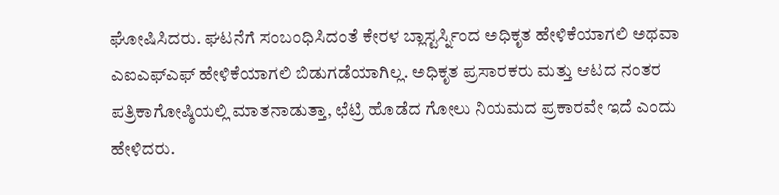ಘೋಷಿಸಿದರು. ಘಟನೆಗೆ ಸಂಬಂಧಿಸಿದಂತೆ ಕೇರಳ ಬ್ಲಾಸ್ಟರ್ಸ್ನಿಂದ ಅಧಿಕೃತ ಹೇಳಿಕೆಯಾಗಲಿ ಅಥವಾ ಎಐಎಫ್ಎಫ್ ಹೇಳಿಕೆಯಾಗಲಿ ಬಿಡುಗಡೆಯಾಗಿಲ್ಲ. ಅಧಿಕೃತ ಪ್ರಸಾರಕರು ಮತ್ತು ಆಟದ ನಂತರ ಪತ್ರಿಕಾಗೋಷ್ಠಿಯಲ್ಲಿ ಮಾತನಾಡುತ್ತಾ, ಛೆಟ್ರಿ ಹೊಡೆದ ಗೋಲು ನಿಯಮದ ಪ್ರಕಾರವೇ ಇದೆ ಎಂದು ಹೇಳಿದರು.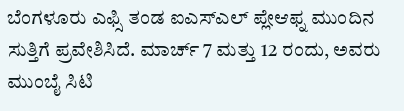ಬೆಂಗಳೂರು ಎಫ್ಸಿ ತಂಡ ಐಎಸ್ಎಲ್ ಪ್ಲೇಆಫ್ನ ಮುಂದಿನ ಸುತ್ತಿಗೆ ಪ್ರವೇಶಿಸಿದೆ. ಮಾರ್ಚ್ 7 ಮತ್ತು 12 ರಂದು, ಅವರು ಮುಂಬೈ ಸಿಟಿ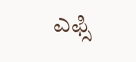ಎಫ್ಸಿ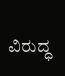ವಿರುದ್ಧ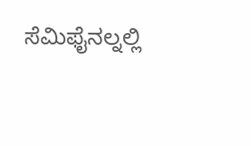ಸೆಮಿಫೈನಲ್ನಲ್ಲಿ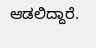ಆಡಲಿದ್ದಾರೆ.